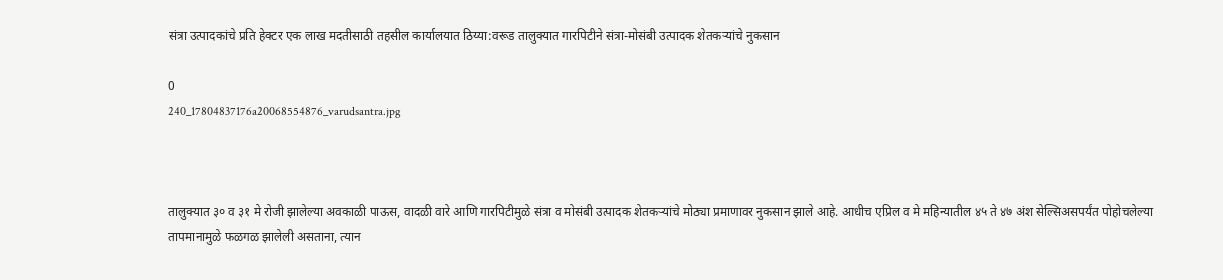संत्रा उत्पादकांचे प्रति हेक्टर एक लाख मदतीसाठी तहसील कार्यालयात ठिय्या:वरूड तालुक्यात गारपिटीने संत्रा-मोसंबी उत्पादक शेतकऱ्यांचे नुकसान

0
240_17804837176a20068554876_varudsantra.jpg



तालुक्यात ३० व ३१ मे रोजी झालेल्या अवकाळी पाऊस, वादळी वारे आणि गारपिटीमुळे संत्रा व मोसंबी उत्पादक शेतकऱ्यांचे मोठ्या प्रमाणावर नुकसान झाले आहे. आधीच एप्रिल व मे महिन्यातील ४५ ते ४७ अंश सेल्सिअसपर्यंत पोहोचलेल्या तापमानामुळे फळगळ झालेली असताना, त्यान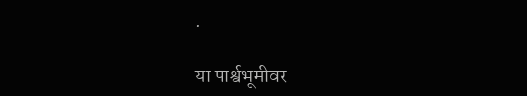.

या पार्श्वभूमीवर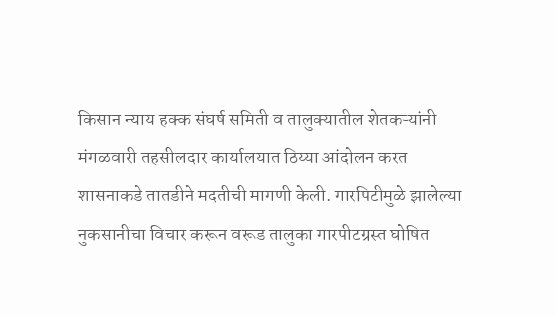किसान न्याय हक्क संघर्ष समिती व तालुक्यातील शेतकऱ्यांनी मंगळवारी तहसीलदार कार्यालयात ठिय्या आंदोलन करत शासनाकडे तातडीने मदतीची मागणी केली. गारपिटीमुळे झालेल्या नुकसानीचा विचार करून वरूड तालुका गारपीटग्रस्त घोषित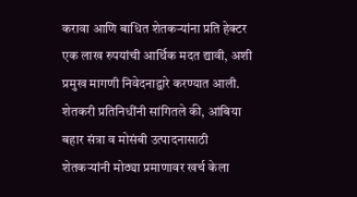करावा आणि बाधित शेतकऱ्यांना प्रति हेक्टर एक लाख रुपयांची आर्थिक मदत द्यावी, अशी प्रमुख मागणी निवेदनाद्वारे करण्यात आली. शेतकरी प्रतिनिधींनी सांगितले की, आंबिया बहार संत्रा व मोसंबी उत्पादनासाठी शेतकऱ्यांनी मोठ्या प्रमाणावर खर्च केला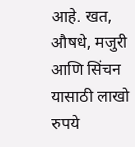आहे. खत, औषधे, मजुरी आणि सिंचन यासाठी लाखो रुपये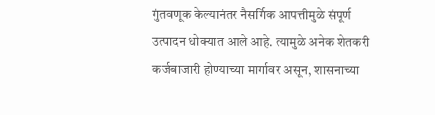गुंतवणूक केल्यानंतर नैसर्गिक आपत्तीमुळे संपूर्ण उत्पादन धोक्यात आले आहे. त्यामुळे अनेक शेतकरी कर्जबाजारी होण्याच्या मार्गावर असून, शासनाच्या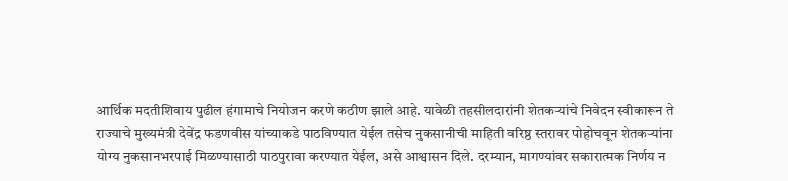आर्थिक मदतीशिवाय पुढील हंगामाचे नियोजन करणे कठीण झाले आहे. यावेळी तहसीलदारांनी शेतकऱ्यांचे निवेदन स्वीकारून ते राज्याचे मुख्यमंत्री देवेंद्र फडणवीस यांच्याकडे पाठविण्यात येईल तसेच नुकसानीची माहिती वरिष्ठ स्तरावर पोहोचवून शेतकऱ्यांना योग्य नुकसानभरपाई मिळण्यासाठी पाठपुरावा करण्यात येईल, असे आश्वासन दिले. दरम्यान, मागण्यांवर सकारात्मक निर्णय न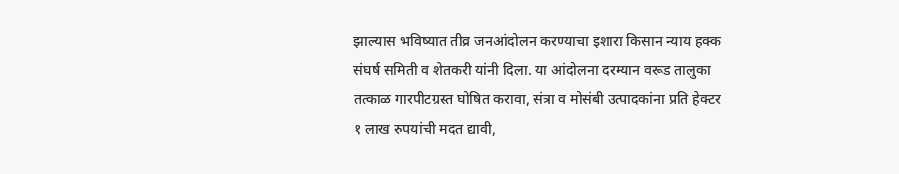झाल्यास भविष्यात तीव्र जनआंदोलन करण्याचा इशारा किसान न्याय हक्क संघर्ष समिती व शेतकरी यांनी दिला. या आंदोलना दरम्यान वरूड तालुका तत्काळ गारपीटग्रस्त घोषित करावा, संत्रा व मोसंबी उत्पादकांना प्रति हेक्टर १ लाख रुपयांची मदत द्यावी,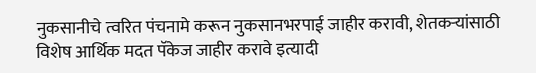नुकसानीचे त्वरित पंचनामे करून नुकसानभरपाई जाहीर करावी, शेतकऱ्यांसाठी विशेष आर्थिक मदत पॅकेज जाहीर करावे इत्यादी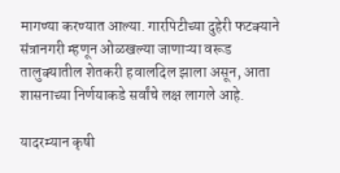मागण्या करण्यात आल्या. गारपिटीच्या दुहेरी फटक्याने संत्रानगरी म्हणून ओळखल्या जाणाऱ्या वरूड तालुक्यातील शेतकरी हवालदिल झाला असून, आता शासनाच्या निर्णयाकडे सर्वांचे लक्ष लागले आहे.

यादरम्यान कृषी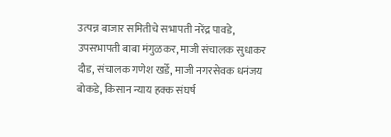उत्पन्न बाजार समितीचे सभापती नरेंद्र पावडे, उपसभापती बाबा मंगुळकर, माजी संचालक सुधाकर दौड, संचालक गणेश खर्डे, माजी नगरसेवक धनंजय बोकडे, किसान न्याय हक्क संघर्ष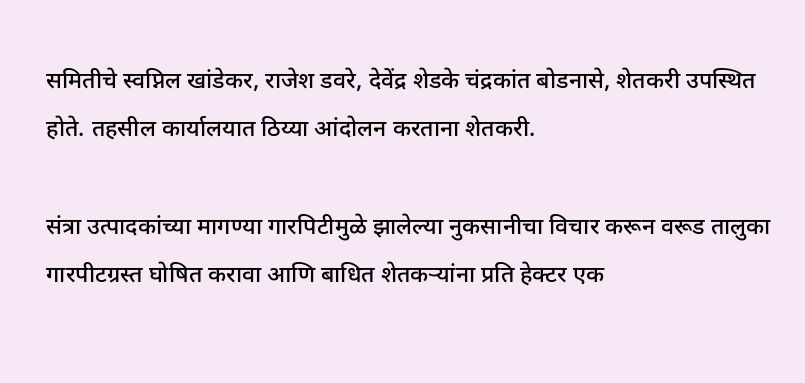समितीचे स्वप्निल खांडेकर, राजेश डवरे, देवेंद्र शेडके चंद्रकांत बोडनासे, शेतकरी उपस्थित होते. तहसील कार्यालयात ठिय्या आंदोलन करताना शेतकरी.

संत्रा उत्पादकांच्या मागण्या गारपिटीमुळे झालेल्या नुकसानीचा विचार करून वरूड तालुका गारपीटग्रस्त घोषित करावा आणि बाधित शेतकऱ्यांना प्रति हेक्टर एक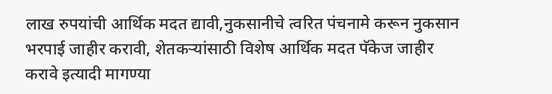लाख रुपयांची आर्थिक मदत द्यावी,नुकसानीचे त्वरित पंचनामे करून नुकसान भरपाई जाहीर करावी, शेतकऱ्यांसाठी विशेष आर्थिक मदत पॅकेज जाहीर करावे इत्यादी मागण्या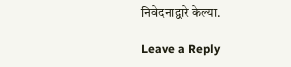निवेदनाद्वारे केल्या.

Leave a Reply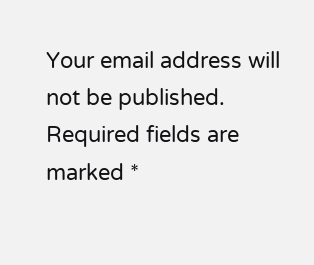Your email address will not be published. Required fields are marked *